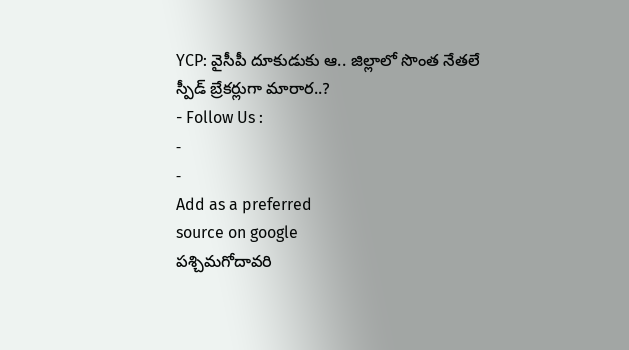YCP: వైసీపీ దూకుడుకు ఆ.. జిల్లాలో సొంత నేతలే స్పీడ్ బ్రేకర్లుగా మారార..?
- Follow Us :
-
-
Add as a preferred
source on google
పశ్చిమగోదావరి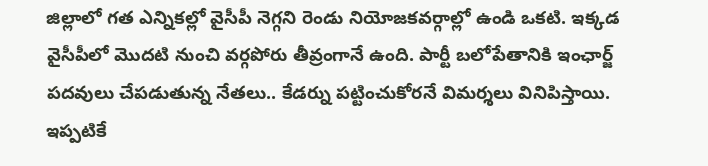జిల్లాలో గత ఎన్నికల్లో వైసీపీ నెగ్గని రెండు నియోజకవర్గాల్లో ఉండి ఒకటి. ఇక్కడ వైసీపీలో మొదటి నుంచి వర్గపోరు తీవ్రంగానే ఉంది. పార్టీ బలోపేతానికి ఇంఛార్జ్ పదవులు చేపడుతున్న నేతలు.. కేడర్ను పట్టించుకోరనే విమర్శలు వినిపిస్తాయి. ఇప్పటికే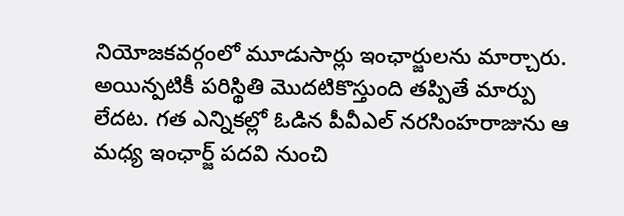నియోజకవర్గంలో మూడుసార్లు ఇంఛార్జులను మార్చారు. అయిన్పటికీ పరిస్థితి మొదటికొస్తుంది తప్పితే మార్పు లేదట. గత ఎన్నికల్లో ఓడిన పీవీఎల్ నరసింహరాజును ఆ మధ్య ఇంఛార్జ్ పదవి నుంచి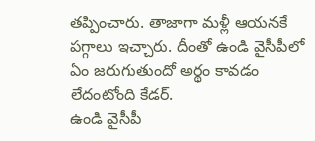తప్పించారు. తాజాగా మళ్లీ ఆయనకే పగ్గాలు ఇచ్చారు. దీంతో ఉండి వైసీపీలో ఏం జరుగుతుందో అర్థం కావడం లేదంటోంది కేడర్.
ఉండి వైసీపీ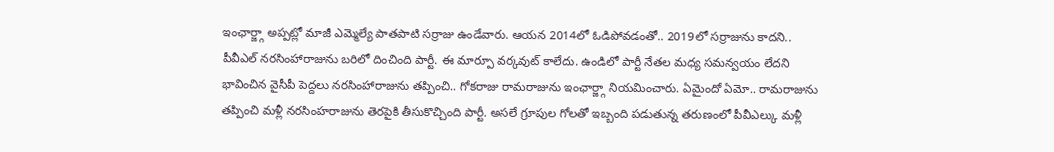ఇంఛార్జ్గా అప్పట్లో మాజీ ఎమ్మెల్యే పాతపాటి సర్రాజు ఉండేవారు. ఆయన 2014లో ఓడిపోవడంతో.. 2019లో సర్రాజును కాదని.. పీవీఎల్ నరసింహారాజును బరిలో దించింది పార్టీ. ఈ మార్పూ వర్కవుట్ కాలేదు. ఉండిలో పార్టీ నేతల మధ్య సమన్వయం లేదని భావించిన వైసీపీ పెద్దలు నరసింహారాజును తప్పించి.. గోకరాజు రామరాజును ఇంఛార్జ్గా నియమించారు. ఏమైందో ఏమో.. రామరాజును తప్పించి మళ్లీ నరసింహరాజును తెరపైకి తీసుకొచ్చింది పార్టీ. అసలే గ్రూపుల గోలతో ఇబ్బంది పడుతున్న తరుణంలో పీవీఎల్కు మళ్లీ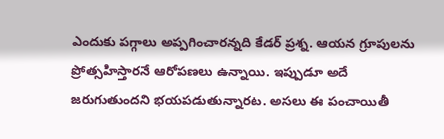ఎందుకు పగ్గాలు అప్పగించారన్నది కేడర్ ప్రశ్న. ఆయన గ్రూపులను ప్రోత్సహిస్తారనే ఆరోపణలు ఉన్నాయి. ఇప్పుడూ అదే జరుగుతుందని భయపడుతున్నారట. అసలు ఈ పంచాయితీ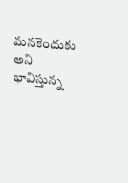మనకెందుకు అని భావిస్తున్న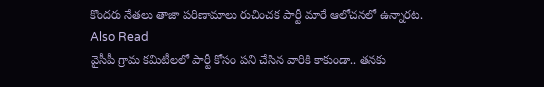కొందరు నేతలు తాజా పరిణామాలు రుచించక పార్టీ మారే ఆలోచనలో ఉన్నారట.
Also Read
వైసీపీ గ్రామ కమిటీలలో పార్టీ కోసం పని చేసిన వారికి కాకుండా.. తనకు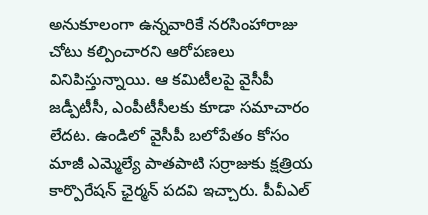అనుకూలంగా ఉన్నవారికే నరసింహారాజు చోటు కల్పించారని ఆరోపణలు వినిపిస్తున్నాయి. ఆ కమిటీలపై వైసీపీ జడ్పీటీసీ, ఎంపీటీసీలకు కూడా సమాచారం లేదట. ఉండిలో వైసీపీ బలోపేతం కోసం మాజీ ఎమ్మెల్యే పాతపాటి సర్రాజుకు క్షత్రియ కార్పొరేషన్ ఛైర్మన్ పదవి ఇచ్చారు. పీవీఎల్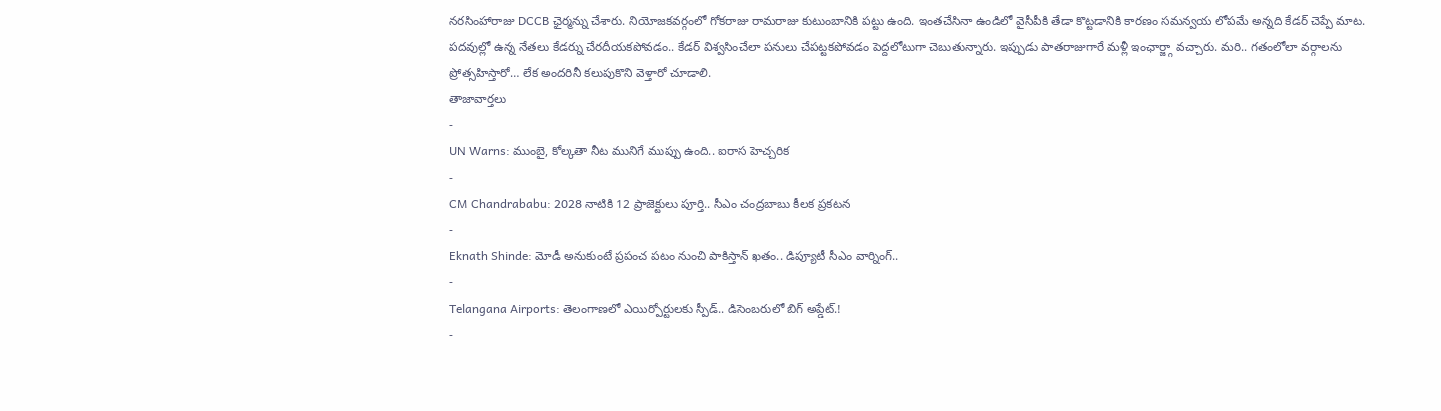నరసింహారాజు DCCB ఛైర్మన్ను చేశారు. నియోజకవర్గంలో గోకరాజు రామరాజు కుటుంబానికి పట్టు ఉంది. ఇంతచేసినా ఉండిలో వైసీపీకి తేడా కొట్టడానికి కారణం సమన్వయ లోపమే అన్నది కేడర్ చెప్పే మాట. పదవుల్లో ఉన్న నేతలు కేడర్ను చేరదీయకపోవడం.. కేడర్ విశ్వసించేలా పనులు చేపట్టకపోవడం పెద్దలోటుగా చెబుతున్నారు. ఇప్పుడు పాతరాజుగారే మళ్లీ ఇంఛార్జ్గా వచ్చారు. మరి.. గతంలోలా వర్గాలను ప్రోత్సహిస్తారో… లేక అందరినీ కలుపుకొని వెళ్తారో చూడాలి.
తాజావార్తలు
-
UN Warns: ముంబై, కోల్కతా నీట మునిగే ముప్పు ఉంది.. ఐరాస హెచ్చరిక
-
CM Chandrababu: 2028 నాటికి 12 ప్రాజెక్టులు పూర్తి.. సీఎం చంద్రబాబు కీలక ప్రకటన
-
Eknath Shinde: మోడీ అనుకుంటే ప్రపంచ పటం నుంచి పాకిస్తాన్ ఖతం.. డిప్యూటీ సీఎం వార్నింగ్..
-
Telangana Airports: తెలంగాణలో ఎయిర్పోర్టులకు స్పీడ్.. డిసెంబరులో బిగ్ అప్డేట్.!
-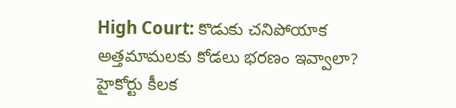High Court: కొడుకు చనిపోయాక అత్తమామలకు కోడలు భరణం ఇవ్వాలా? హైకోర్టు కీలక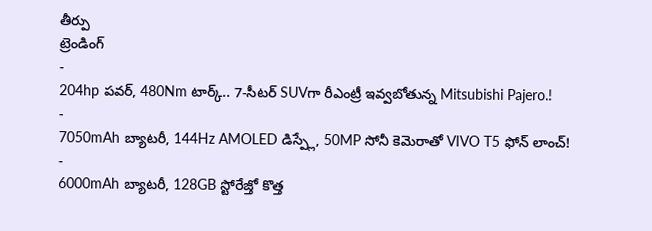తీర్పు
ట్రెండింగ్
-
204hp పవర్, 480Nm టార్క్.. 7-సీటర్ SUVగా రీఎంట్రీ ఇవ్వబోతున్న Mitsubishi Pajero.!
-
7050mAh బ్యాటరీ, 144Hz AMOLED డిస్ప్లే, 50MP సోనీ కెమెరాతో VIVO T5 ఫోన్ లాంచ్!
-
6000mAh బ్యాటరీ, 128GB స్టోరేజ్తో కొత్త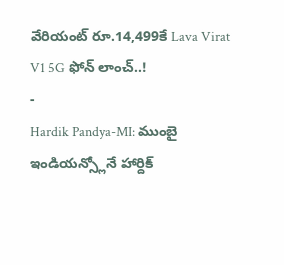వేరియంట్ రూ.14,499కే Lava Virat V1 5G ఫోన్ లాంచ్..!
-
Hardik Pandya-MI: ముంబై ఇండియన్స్లోనే హార్దిక్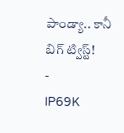పాండ్యా.. కానీ బిగ్ ట్విస్ట్!
-
IP69K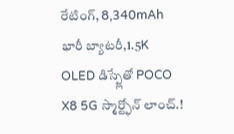రేటింగ్, 8,340mAh భారీ బ్యాటరీ,1.5K OLED డిస్ప్లేతో POCO X8 5G స్మార్ట్ఫోన్ లాంచ్.!